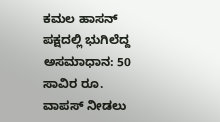ಕಮಲ ಹಾಸನ್ ಪಕ್ಷದಲ್ಲಿ ಭುಗಿಲೆದ್ದ ಅಸಮಾಧಾನ: 50 ಸಾವಿರ ರೂ. ವಾಪಸ್‌ ನೀಡಲು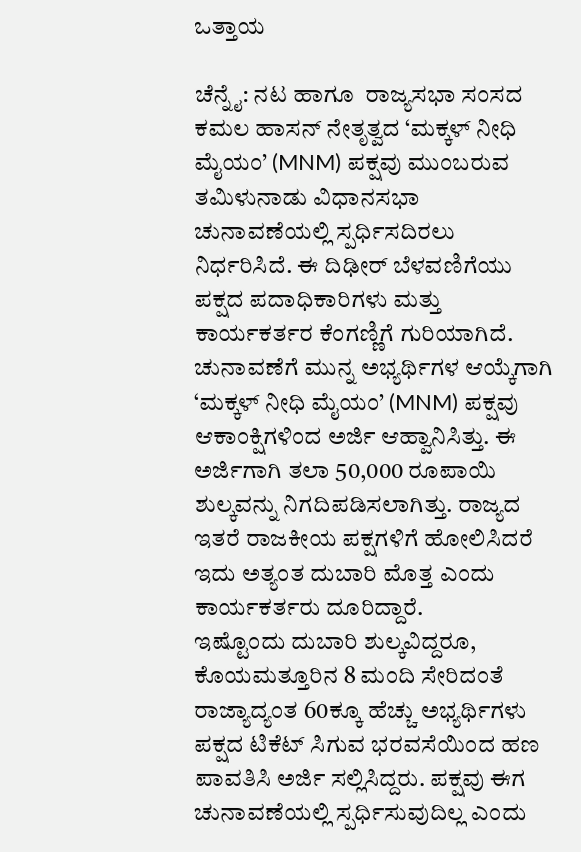ಒತ್ತಾಯ

ಚೆನ್ನೈ: ನಟ ಹಾಗೂ  ರಾಜ್ಯಸಭಾ ಸಂಸದ ಕಮಲ ಹಾಸನ್ ನೇತೃತ್ವದ ‘ಮಕ್ಕಳ್ ನೀಧಿ ಮೈಯಂ’ (MNM) ಪಕ್ಷವು ಮುಂಬರುವ ತಮಿಳುನಾಡು ವಿಧಾನಸಭಾ ಚುನಾವಣೆಯಲ್ಲಿ ಸ್ಪರ್ಧಿಸದಿರಲು ನಿರ್ಧರಿಸಿದೆ. ಈ ದಿಢೀರ್ ಬೆಳವಣಿಗೆಯು ಪಕ್ಷದ ಪದಾಧಿಕಾರಿಗಳು ಮತ್ತು ಕಾರ್ಯಕರ್ತರ ಕೆಂಗಣ್ಣಿಗೆ ಗುರಿಯಾಗಿದೆ.
ಚುನಾವಣೆಗೆ ಮುನ್ನ ಅಭ್ಯರ್ಥಿಗಳ ಆಯ್ಕೆಗಾಗಿ  ‘ಮಕ್ಕಳ್ ನೀಧಿ ಮೈಯಂ’ (MNM) ಪಕ್ಷವು  ಆಕಾಂಕ್ಷಿಗಳಿಂದ ಅರ್ಜಿ ಆಹ್ವಾನಿಸಿತ್ತು. ಈ ಅರ್ಜಿಗಾಗಿ ತಲಾ 50,000 ರೂಪಾಯಿ ಶುಲ್ಕವನ್ನು ನಿಗದಿಪಡಿಸಲಾಗಿತ್ತು. ರಾಜ್ಯದ ಇತರೆ ರಾಜಕೀಯ ಪಕ್ಷಗಳಿಗೆ ಹೋಲಿಸಿದರೆ ಇದು ಅತ್ಯಂತ ದುಬಾರಿ ಮೊತ್ತ ಎಂದು ಕಾರ್ಯಕರ್ತರು ದೂರಿದ್ದಾರೆ.
ಇಷ್ಟೊಂದು ದುಬಾರಿ ಶುಲ್ಕವಿದ್ದರೂ, ಕೊಯಮತ್ತೂರಿನ 8 ಮಂದಿ ಸೇರಿದಂತೆ ರಾಜ್ಯಾದ್ಯಂತ 60ಕ್ಕೂ ಹೆಚ್ಚು ಅಭ್ಯರ್ಥಿಗಳು ಪಕ್ಷದ ಟಿಕೆಟ್ ಸಿಗುವ ಭರವಸೆಯಿಂದ ಹಣ ಪಾವತಿಸಿ ಅರ್ಜಿ ಸಲ್ಲಿಸಿದ್ದರು. ಪಕ್ಷವು ಈಗ ಚುನಾವಣೆಯಲ್ಲಿ ಸ್ಪರ್ಧಿಸುವುದಿಲ್ಲ ಎಂದು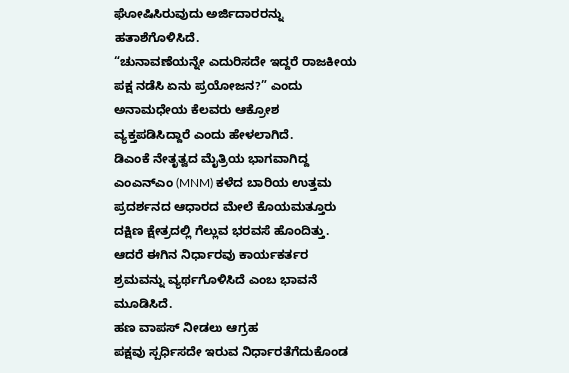ಘೋಷಿಸಿರುವುದು ಅರ್ಜಿದಾರರನ್ನು ಹತಾಶೆಗೊಳಿಸಿದೆ.
“ಚುನಾವಣೆಯನ್ನೇ ಎದುರಿಸದೇ ಇದ್ದರೆ ರಾಜಕೀಯ ಪಕ್ಷ ನಡೆಸಿ ಏನು ಪ್ರಯೋಜನ?” ಎಂದು ಅನಾಮಧೇಯ ಕೆಲವರು ಆಕ್ರೋಶ ವ್ಯಕ್ತಪಡಿಸಿದ್ದಾರೆ ಎಂದು ಹೇಳಲಾಗಿದೆ.
ಡಿಎಂಕೆ ನೇತೃತ್ವದ ಮೈತ್ರಿಯ ಭಾಗವಾಗಿದ್ದ ಎಂಎನ್‌ಎಂ (MNM) ಕಳೆದ ಬಾರಿಯ ಉತ್ತಮ ಪ್ರದರ್ಶನದ ಆಧಾರದ ಮೇಲೆ ಕೊಯಮತ್ತೂರು ದಕ್ಷಿಣ ಕ್ಷೇತ್ರದಲ್ಲಿ ಗೆಲ್ಲುವ ಭರವಸೆ ಹೊಂದಿತ್ತು. ಆದರೆ ಈಗಿನ ನಿರ್ಧಾರವು ಕಾರ್ಯಕರ್ತರ ಶ್ರಮವನ್ನು ವ್ಯರ್ಥಗೊಳಿಸಿದೆ ಎಂಬ ಭಾವನೆ ಮೂಡಿಸಿದೆ.
ಹಣ ವಾಪಸ್ ನೀಡಲು ಆಗ್ರಹ
ಪಕ್ಷವು ಸ್ಪರ್ಧಿಸದೇ ಇರುವ ನಿರ್ಧಾರತೆಗೆದುಕೊಂಡ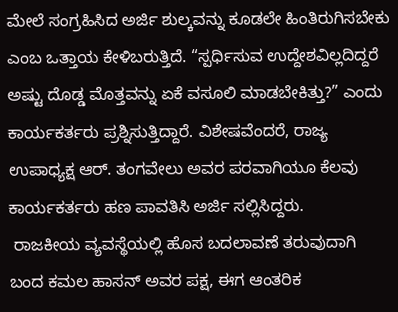ಮೇಲೆ ಸಂಗ್ರಹಿಸಿದ ಅರ್ಜಿ ಶುಲ್ಕವನ್ನು ಕೂಡಲೇ ಹಿಂತಿರುಗಿಸಬೇಕು ಎಂಬ ಒತ್ತಾಯ ಕೇಳಿಬರುತ್ತಿದೆ. “ಸ್ಪರ್ಧಿಸುವ ಉದ್ದೇಶವಿಲ್ಲದಿದ್ದರೆ ಅಷ್ಟು ದೊಡ್ಡ ಮೊತ್ತವನ್ನು ಏಕೆ ವಸೂಲಿ ಮಾಡಬೇಕಿತ್ತು?” ಎಂದು ಕಾರ್ಯಕರ್ತರು ಪ್ರಶ್ನಿಸುತ್ತಿದ್ದಾರೆ. ವಿಶೇಷವೆಂದರೆ, ರಾಜ್ಯ ಉಪಾಧ್ಯಕ್ಷ ಆರ್. ತಂಗವೇಲು ಅವರ ಪರವಾಗಿಯೂ ಕೆಲವು ಕಾರ್ಯಕರ್ತರು ಹಣ ಪಾವತಿಸಿ ಅರ್ಜಿ ಸಲ್ಲಿಸಿದ್ದರು.
 ರಾಜಕೀಯ ವ್ಯವಸ್ಥೆಯಲ್ಲಿ ಹೊಸ ಬದಲಾವಣೆ ತರುವುದಾಗಿ ಬಂದ ಕಮಲ ಹಾಸನ್ ಅವರ ಪಕ್ಷ, ಈಗ ಆಂತರಿಕ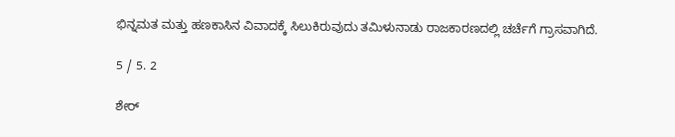ಭಿನ್ನಮತ ಮತ್ತು ಹಣಕಾಸಿನ ವಿವಾದಕ್ಕೆ ಸಿಲುಕಿರುವುದು ತಮಿಳುನಾಡು ರಾಜಕಾರಣದಲ್ಲಿ ಚರ್ಚೆಗೆ ಗ್ರಾಸವಾಗಿದೆ.

5 / 5. 2

ಶೇರ್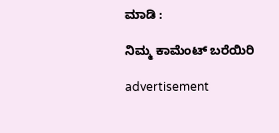ಮಾಡಿ :

ನಿಮ್ಮ ಕಾಮೆಂಟ್ ಬರೆಯಿರಿ

advertisement